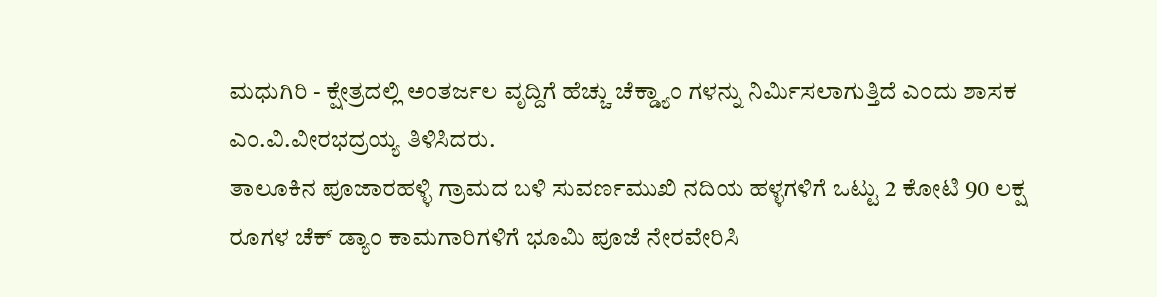ಮಧುಗಿರಿ - ಕ್ಷೇತ್ರದಲ್ಲಿ ಅಂತರ್ಜಲ ವೃದ್ದಿಗೆ ಹೆಚ್ಚು ಚೆಕ್ಡ್ಯಾಂ ಗಳನ್ನು ನಿರ್ಮಿಸಲಾಗುತ್ತಿದೆ ಎಂದು ಶಾಸಕ ಎಂ.ವಿ.ವೀರಭದ್ರಯ್ಯ ತಿಳಿಸಿದರು.
ತಾಲೂಕಿನ ಪೂಜಾರಹಳ್ಳಿ ಗ್ರಾಮದ ಬಳಿ ಸುವರ್ಣಮುಖಿ ನದಿಯ ಹಳ್ಳಗಳಿಗೆ ಒಟ್ಟು 2 ಕೋಟಿ 90 ಲಕ್ಷ ರೂಗಳ ಚೆಕ್ ಡ್ಯಾಂ ಕಾಮಗಾರಿಗಳಿಗೆ ಭೂಮಿ ಪೂಜೆ ನೇರವೇರಿಸಿ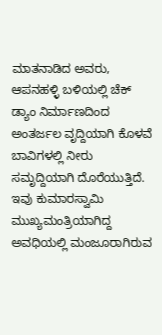ಮಾತನಾಡಿದ ಅವರು, ಆಪನಹಳ್ಳಿ ಬಳಿಯಲ್ಲಿ ಚೆಕ್ ಡ್ಯಾಂ ನಿರ್ಮಾಣದಿಂದ ಅಂತರ್ಜಲ ವೃದ್ದಿಯಾಗಿ ಕೊಳವೆ ಬಾವಿಗಳಲ್ಲಿ ನೀರು ಸಮೃದ್ದಿಯಾಗಿ ದೊರೆಯುತ್ತಿದೆ. ಇವು ಕುಮಾರಸ್ವಾಮಿ ಮುಖ್ಯಮಂತ್ರಿಯಾಗಿದ್ದ ಅವಧಿಯಲ್ಲಿ ಮಂಜೂರಾಗಿರುವ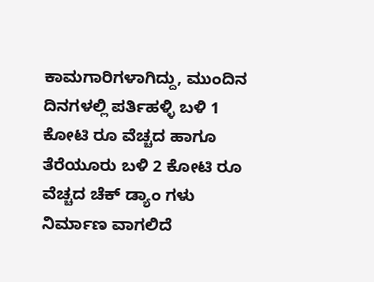ಕಾಮಗಾರಿಗಳಾಗಿದ್ದು, ಮುಂದಿನ ದಿನಗಳಲ್ಲಿ ಪರ್ತಿಹಳ್ಳಿ ಬಳಿ 1 ಕೋಟಿ ರೂ ವೆಚ್ಚದ ಹಾಗೂ ತೆರೆಯೂರು ಬಳಿ 2 ಕೋಟಿ ರೂ ವೆಚ್ಚದ ಚೆಕ್ ಡ್ಯಾಂ ಗಳು ನಿರ್ಮಾಣ ವಾಗಲಿದೆ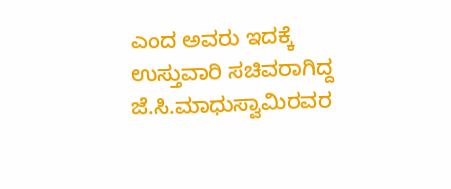ಎಂದ ಅವರು ಇದಕ್ಕೆ ಉಸ್ತುವಾರಿ ಸಚಿವರಾಗಿದ್ದ ಜೆ.ಸಿ.ಮಾಧುಸ್ವಾಮಿರವರ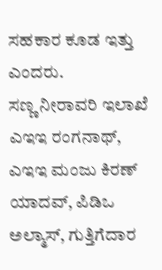ಸಹಕಾರ ಕೂಡ ಇತ್ತು ಎಂದರು.
ಸಣ್ಣ ನೀರಾವರಿ ಇಲಾಖೆ ಎಇಇ ರಂಗನಾಥ್, ಎಇಇ ಮಂಜು ಕಿರಣ್ ಯಾದವ್, ಪಿಡಿಒ ಅಲ್ಮಾಸ್, ಗುತ್ತಿಗೆದಾರ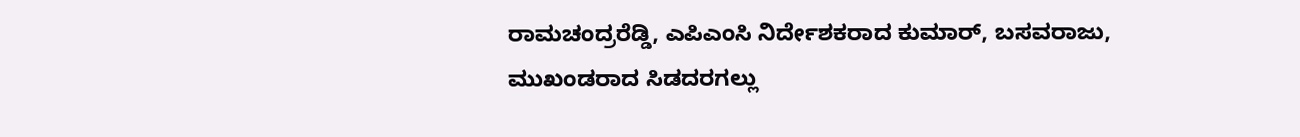ರಾಮಚಂದ್ರರೆಡ್ಡಿ, ಎಪಿಎಂಸಿ ನಿರ್ದೇಶಕರಾದ ಕುಮಾರ್, ಬಸವರಾಜು, ಮುಖಂಡರಾದ ಸಿಡದರಗಲ್ಲು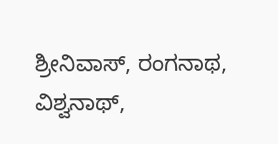ಶ್ರೀನಿವಾಸ್, ರಂಗನಾಥ, ವಿಶ್ವನಾಥ್,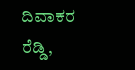ದಿವಾಕರ ರೆಡ್ಡಿ,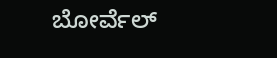ಬೋರ್ವೆಲ್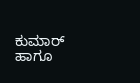ಕುಮಾರ್ ಹಾಗೂ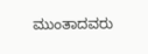ಮುಂತಾದವರು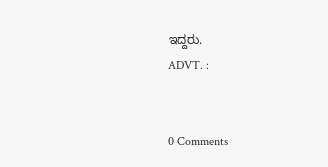ಇದ್ದರು.
ADVT. :


0 Comments